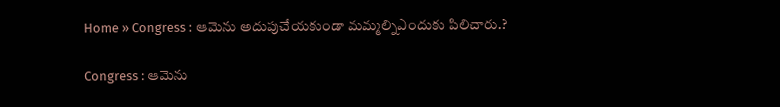Home » Congress : ఆమెను అదుపుచేయకుండా మమ్మల్నిఎందుకు పిలిచారు.?

Congress : ఆమెను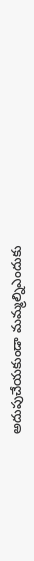అదుపుచేయకుండా మమ్మల్నిఎందుకు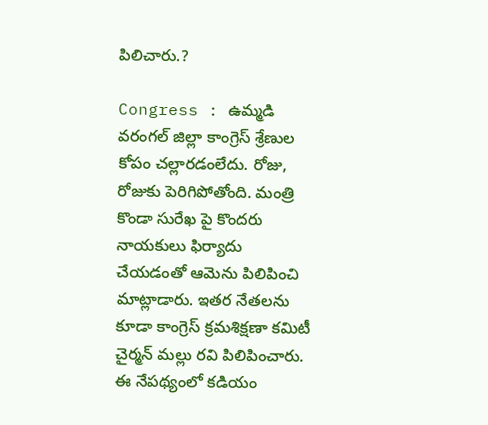పిలిచారు.?

Congress : ఉమ్మడి వరంగల్ జిల్లా కాంగ్రెస్ శ్రేణుల కోపం చల్లారడంలేదు. రోజు, రోజుకు పెరిగిపోతోంది. మంత్రి కొండా సురేఖ పై కొందరు నాయకులు ఫిర్యాదు చేయడంతో ఆమెను పిలిపించి మాట్లాడారు. ఇతర నేతలను కూడా కాంగ్రెస్ క్రమశిక్షణా కమిటీ చైర్మన్ మల్లు రవి పిలిపించారు. ఈ నేపథ్యంలో కడియం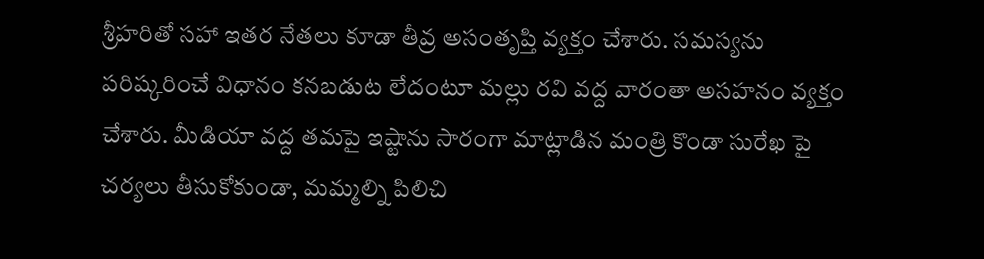శ్రీహరితో సహా ఇతర నేతలు కూడా తీవ్ర అసంతృప్తి వ్యక్తం చేశారు. సమస్యను పరిష్కరించే విధానం కనబడుట లేదంటూ మల్లు రవి వద్ద వారంతా అసహనం వ్యక్తం చేశారు. మీడియా వద్ద తమపై ఇష్టాను సారంగా మాట్లాడిన మంత్రి కొండా సురేఖ పై చర్యలు తీసుకోకుండా, మమ్మల్ని పిలిచి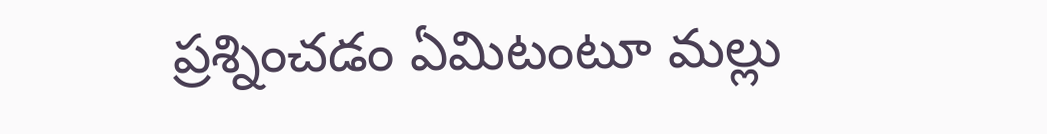ప్రశ్నించడం ఏమిటంటూ మల్లు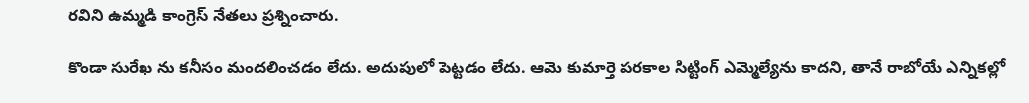రవిని ఉమ్మడి కాంగ్రెస్ నేతలు ప్రశ్నించారు.

కొండా సురేఖ ను కనీసం మందలించడం లేదు. అదుపులో పెట్టడం లేదు. ఆమె కుమార్తె పరకాల సిట్టింగ్ ఎమ్మెల్యేను కాదని, తానే రాబోయే ఎన్నికల్లో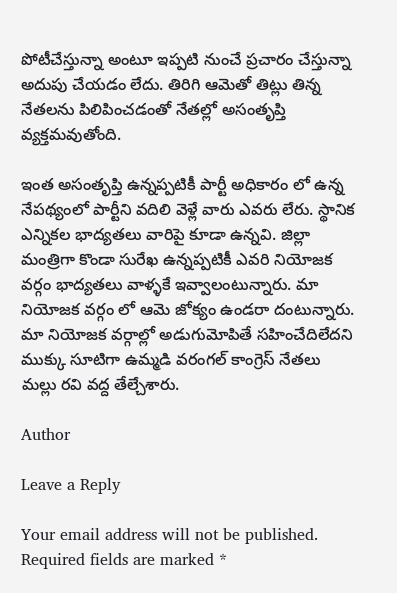పోటీచేస్తున్నా అంటూ ఇప్పటి నుంచే ప్రచారం చేస్తున్నా అదుపు చేయడం లేదు. తిరిగి ఆమెతో తిట్లు తిన్న నేతలను పిలిపించడంతో నేతల్లో అసంతృప్తి వ్యక్తమవుతోంది.

ఇంత అసంతృప్తి ఉన్నప్పటికీ పార్టీ అధికారం లో ఉన్న నేపథ్యంలో పార్టీని వదిలి వెళ్లే వారు ఎవరు లేరు. స్థానిక ఎన్నికల భాద్యతలు వారిపై కూడా ఉన్నవి. జిల్లా మంత్రిగా కొండా సురేఖ ఉన్నప్పటికీ ఎవరి నియోజక వర్గం భాద్యతలు వాళ్ళకే ఇవ్వాలంటున్నారు. మా నియోజక వర్గం లో ఆమె జోక్యం ఉండరా దంటున్నారు. మా నియోజక వర్గాల్లో అడుగుమోపితే సహించేదిలేదని ముక్కు సూటిగా ఉమ్మడి వరంగల్ కాంగ్రెస్ నేతలు మల్లు రవి వద్ద తేల్చేశారు.

Author

Leave a Reply

Your email address will not be published. Required fields are marked *